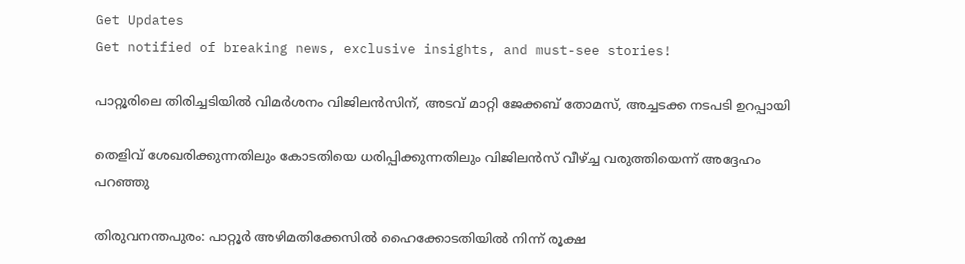Get Updates
Get notified of breaking news, exclusive insights, and must-see stories!

പാറ്റൂരിലെ തിരിച്ചടിയില്‍ വിമര്‍ശനം വിജിലന്‍സിന്, അടവ് മാറ്റി ജേക്കബ് തോമസ്, അച്ചടക്ക നടപടി ഉറപ്പായി

തെളിവ് ശേഖരിക്കുന്നതിലും കോടതിയെ ധരിപ്പിക്കുന്നതിലും വിജിലന്‍സ് വീഴ്ച്ച വരുത്തിയെന്ന് അദ്ദേഹം പറഞ്ഞു

തിരുവനന്തപുരം: പാറ്റൂര്‍ അഴിമതിക്കേസില്‍ ഹൈക്കോടതിയില്‍ നിന്ന് രൂക്ഷ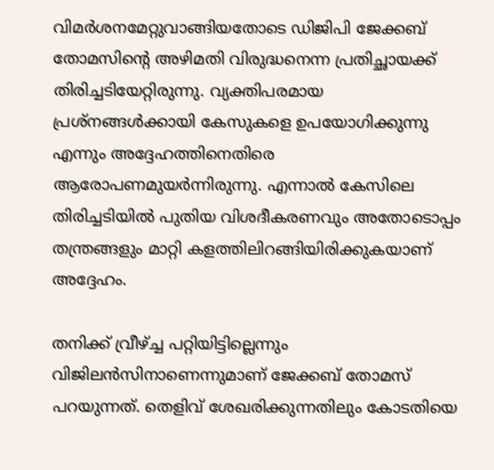വിമര്‍ശനമേറ്റുവാങ്ങിയതോടെ ഡിജിപി ജേക്കബ് തോമസിന്റെ അഴിമതി വിരുദ്ധനെന്ന പ്രതിച്ഛായക്ക് തിരിച്ചടിയേറ്റിരുന്നു. വ്യക്തിപരമായ പ്രശ്‌നങ്ങള്‍ക്കായി കേസുകളെ ഉപയോഗിക്കുന്നു എന്നും അദ്ദേഹത്തിനെതിരെ ആരോപണമുയര്‍ന്നിരുന്നു. എന്നാല്‍ കേസിലെ തിരിച്ചടിയില്‍ പുതിയ വിശദീകരണവും അതോടൊപ്പം തന്ത്രങ്ങളും മാറ്റി കളത്തിലിറങ്ങിയിരിക്കുകയാണ് അദ്ദേഹം.

തനിക്ക് വ്രീഴ്ച്ച പറ്റിയിട്ടില്ലെന്നും വിജിലന്‍സിനാണെന്നുമാണ് ജേക്കബ് തോമസ് പറയുന്നത്. തെളിവ് ശേഖരിക്കുന്നതിലും കോടതിയെ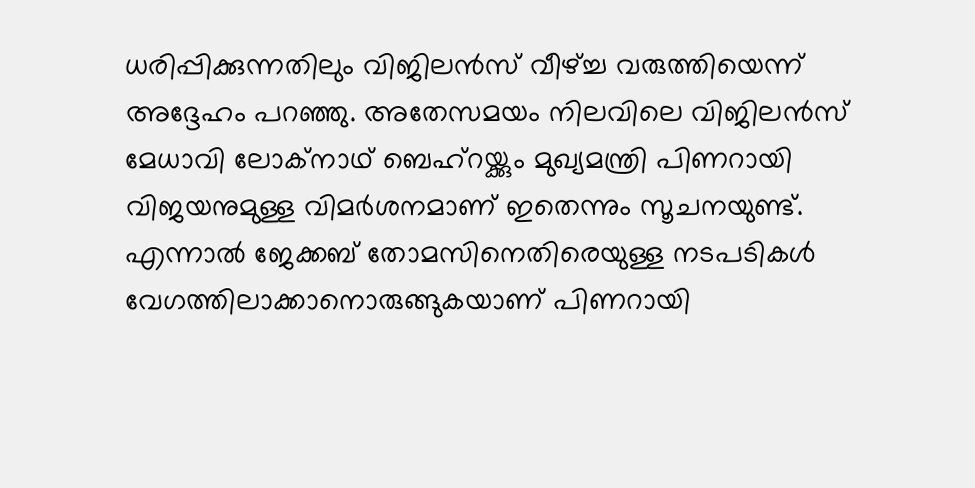ധരിപ്പിക്കുന്നതിലും വിജിലന്‍സ് വീഴ്ച്ച വരുത്തിയെന്ന് അദ്ദേഹം പറഞ്ഞു. അതേസമയം നിലവിലെ വിജിലന്‍സ് മേധാവി ലോക്‌നാഥ് ബെഹ്‌റയ്ക്കും മുഖ്യമന്ത്രി പിണറായി വിജയനുമുള്ള വിമര്‍ശനമാണ് ഇതെന്നും സൂചനയുണ്ട്. എന്നാല്‍ ജേക്കബ് തോമസിനെതിരെയുള്ള നടപടികള്‍ വേഗത്തിലാക്കാനൊരുങ്ങുകയാണ് പിണറായി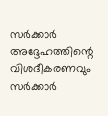സര്‍ക്കാര്‍ അദ്ദേഹത്തിന്റെ വിശദീകരണവും സര്‍ക്കാര്‍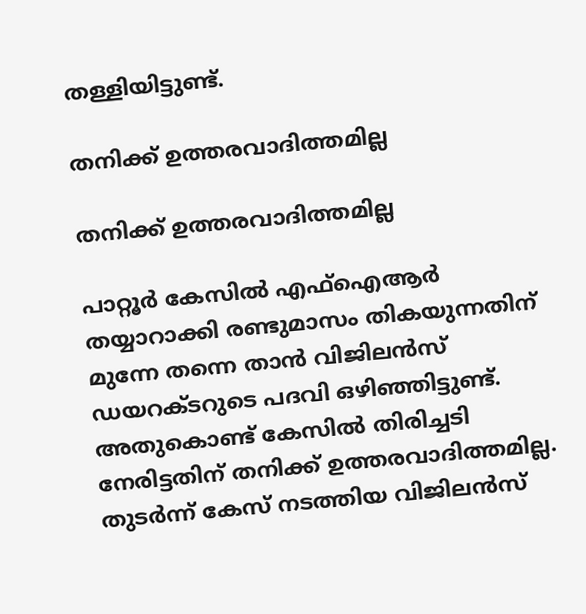തള്ളിയിട്ടുണ്ട്.

തനിക്ക് ഉത്തരവാദിത്തമില്ല

തനിക്ക് ഉത്തരവാദിത്തമില്ല

പാറ്റൂര്‍ കേസില്‍ എഫ്‌ഐആര്‍ തയ്യാറാക്കി രണ്ടുമാസം തികയുന്നതിന് മുന്നേ തന്നെ താന്‍ വിജിലന്‍സ് ഡയറക്ടറുടെ പദവി ഒഴിഞ്ഞിട്ടുണ്ട്. അതുകൊണ്ട് കേസില്‍ തിരിച്ചടി നേരിട്ടതിന് തനിക്ക് ഉത്തരവാദിത്തമില്ല. തുടര്‍ന്ന് കേസ് നടത്തിയ വിജിലന്‍സ്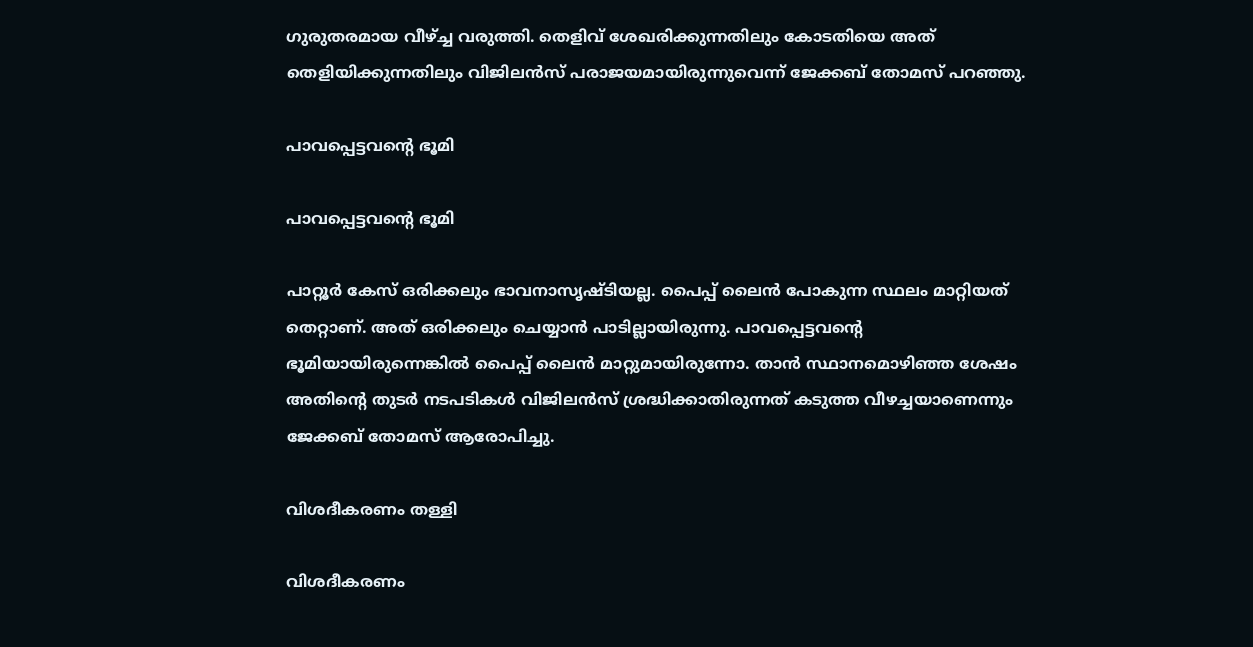ഗുരുതരമായ വീഴ്ച്ച വരുത്തി. തെളിവ് ശേഖരിക്കുന്നതിലും കോടതിയെ അത് തെളിയിക്കുന്നതിലും വിജിലന്‍സ് പരാജയമായിരുന്നുവെന്ന് ജേക്കബ് തോമസ് പറഞ്ഞു.

പാവപ്പെട്ടവന്റെ ഭൂമി

പാവപ്പെട്ടവന്റെ ഭൂമി

പാറ്റൂര്‍ കേസ് ഒരിക്കലും ഭാവനാസൃഷ്ടിയല്ല. പൈപ്പ് ലൈന്‍ പോകുന്ന സ്ഥലം മാറ്റിയത് തെറ്റാണ്. അത് ഒരിക്കലും ചെയ്യാന്‍ പാടില്ലായിരുന്നു. പാവപ്പെട്ടവന്റെ ഭൂമിയായിരുന്നെങ്കില്‍ പൈപ്പ് ലൈന്‍ മാറ്റുമായിരുന്നോ. താന്‍ സ്ഥാനമൊഴിഞ്ഞ ശേഷം അതിന്റെ തുടര്‍ നടപടികള്‍ വിജിലന്‍സ് ശ്രദ്ധിക്കാതിരുന്നത് കടുത്ത വീഴച്ചയാണെന്നും ജേക്കബ് തോമസ് ആരോപിച്ചു.

വിശദീകരണം തള്ളി

വിശദീകരണം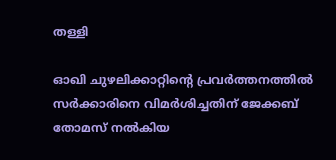തള്ളി

ഓഖി ചുഴലിക്കാറ്റിന്റെ പ്രവര്‍ത്തനത്തില്‍ സര്‍ക്കാരിനെ വിമര്‍ശിച്ചതിന് ജേക്കബ് തോമസ് നല്‍കിയ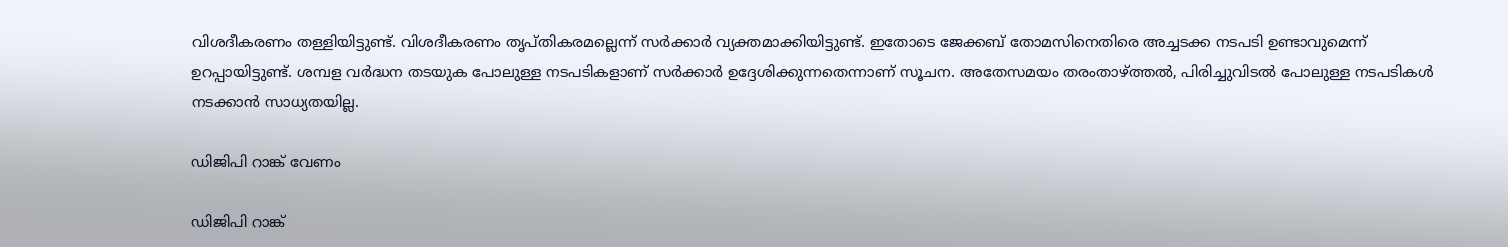വിശദീകരണം തള്ളിയിട്ടുണ്ട്. വിശദീകരണം തൃപ്തികരമല്ലെന്ന് സര്‍ക്കാര്‍ വ്യക്തമാക്കിയിട്ടുണ്ട്. ഇതോടെ ജേക്കബ് തോമസിനെതിരെ അച്ചടക്ക നടപടി ഉണ്ടാവുമെന്ന് ഉറപ്പായിട്ടുണ്ട്. ശമ്പള വര്‍ദ്ധന തടയുക പോലുള്ള നടപടികളാണ് സര്‍ക്കാര്‍ ഉദ്ദേശിക്കുന്നതെന്നാണ് സൂചന. അതേസമയം തരംതാഴ്ത്തല്‍, പിരിച്ചുവിടല്‍ പോലുള്ള നടപടികള്‍ നടക്കാന്‍ സാധ്യതയില്ല.

ഡിജിപി റാങ്ക് വേണം

ഡിജിപി റാങ്ക്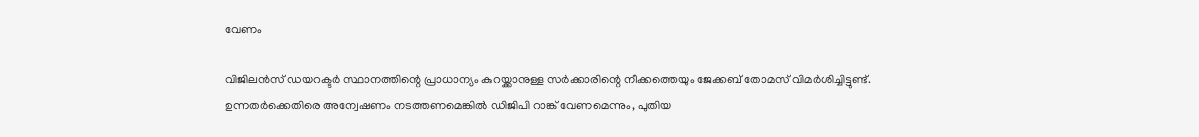വേണം

വിജിലന്‍സ് ഡയറക്ടര്‍ സ്ഥാനത്തിന്റെ പ്രാധാന്യം കുറയ്ക്കാനുള്ള സര്‍ക്കാരിന്റെ നീക്കത്തെയും ജേക്കബ് തോമസ് വിമര്‍ശിച്ചിട്ടുണ്ട്. ഉന്നതര്‍ക്കെതിരെ അന്വേഷണം നടത്തണമെങ്കില്‍ ഡിജിപി റാങ്ക് വേണമെന്നും, പുതിയ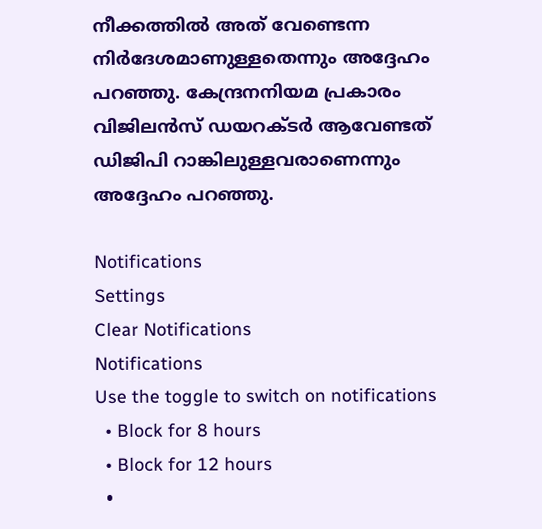നീക്കത്തില്‍ അത് വേണ്ടെന്ന നിര്‍ദേശമാണുള്ളതെന്നും അദ്ദേഹം പറഞ്ഞു. കേന്ദ്രനനിയമ പ്രകാരം വിജിലന്‍സ് ഡയറക്ടര്‍ ആവേണ്ടത് ഡിജിപി റാങ്കിലുള്ളവരാണെന്നും അദ്ദേഹം പറഞ്ഞു.

Notifications
Settings
Clear Notifications
Notifications
Use the toggle to switch on notifications
  • Block for 8 hours
  • Block for 12 hours
  •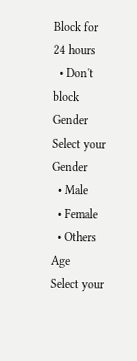Block for 24 hours
  • Don't block
Gender
Select your Gender
  • Male
  • Female
  • Others
Age
Select your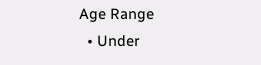Age Range
  • Under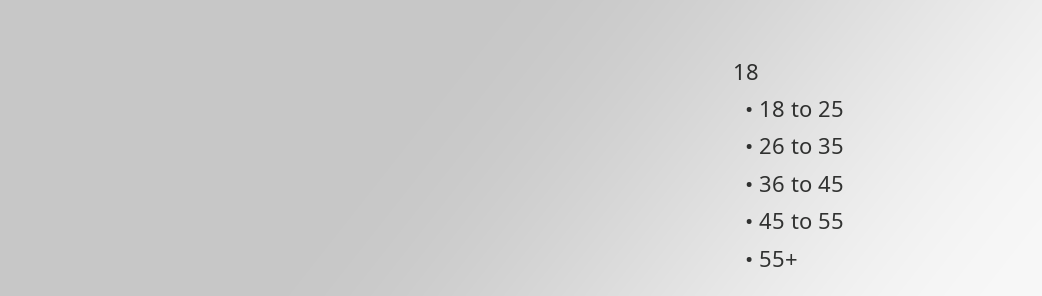18
  • 18 to 25
  • 26 to 35
  • 36 to 45
  • 45 to 55
  • 55+